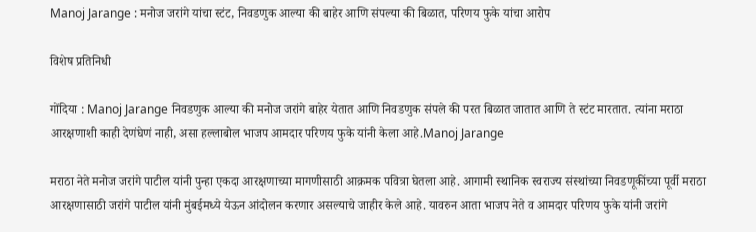Manoj Jarange : मनोज जरांगे यांचा स्टंट, निवडणुक आल्या की बाहेर आणि संपल्या की बिळात, परिणय फुके यांचा आरोप

विशेष प्रतिनिधी

गोंदिया : Manoj Jarange निवडणुक आल्या की मनोज जरांगे बाहेर येतात आणि निवडणुक संपले की परत बिळात जातात आणि ते स्टंट मारतात. त्यांना मराठा आरक्षणाशी काही देणंघेणं नाही, असा हल्लाबोल भाजप आमदार परिणय फुके यांनी केला आहे.Manoj Jarange

मराठा नेते मनोज जरांगे पाटील यांनी पुन्हा एकदा आरक्षणाच्या मागणीसाठी आक्रमक पवित्रा घेतला आहे. आगामी स्थानिक स्वराज्य संस्थांच्या निवडणूकींच्या पूर्वी मराठा आरक्षणासाठी जरांगे पाटील यांनी मुंबईमध्ये येऊन आंदोलन करणार असल्याचे जाहीर केले आहे. यावरुन आता भाजप नेते व आमदार परिणय फुके यांनी जरांगे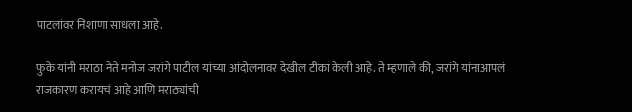पाटलांवर निशाणा साधला आहे.

फुके यांनी मराठा नेते मनोज जरांगे पाटील यांच्या आंदोलनावर देखील टीका केली आहे. ते म्हणाले की, जरांगे यांनाआपलं राजकारण करायचं आहे आणि मराठ्यांची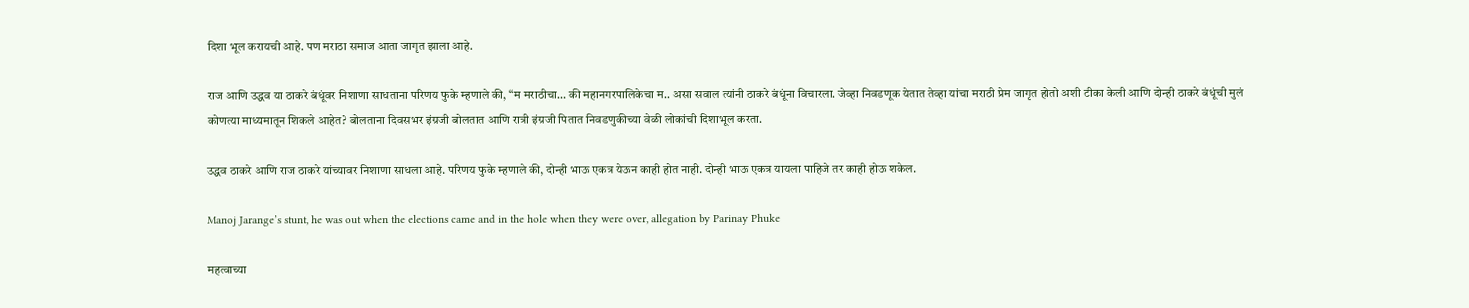दिशा भूल करायची आहे. पण मराठा समाज आता जागृत झाला आहे.

राज आणि उद्धव या ठाकरे बंधूंवर निशाणा साधताना परिणय फुके म्हणाले की, “म मराठीचा… की महानगरपालिकेचा म.. असा सवाल त्यांनी ठाकरे बंधूंना विचारला. जेव्हा निवडणूक येतात तेव्हा यांचा मराठी प्रेम जागृत होतो अशी टीका केली आणि दोन्ही ठाकरे बंधूंची मुलं कोणत्या माध्यमातून शिकले आहेत? बोलताना दिवसभर इंग्रजी बोलतात आणि रात्री इंग्रजी पितात निवडणुकीच्या वेळी लोकांची दिशाभूल करता.

उद्धव ठाकरे आणि राज ठाकरे यांच्यावर निशाणा साधला आहे. परिणय फुके म्हणाले की, दोन्ही भाऊ एकत्र येऊन काही होत नाही. दोन्ही भाऊ एकत्र यायला पाहिजे तर काही होऊ शकेल.

Manoj Jarange’s stunt, he was out when the elections came and in the hole when they were over, allegation by Parinay Phuke

महत्वाच्या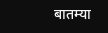बातम्या